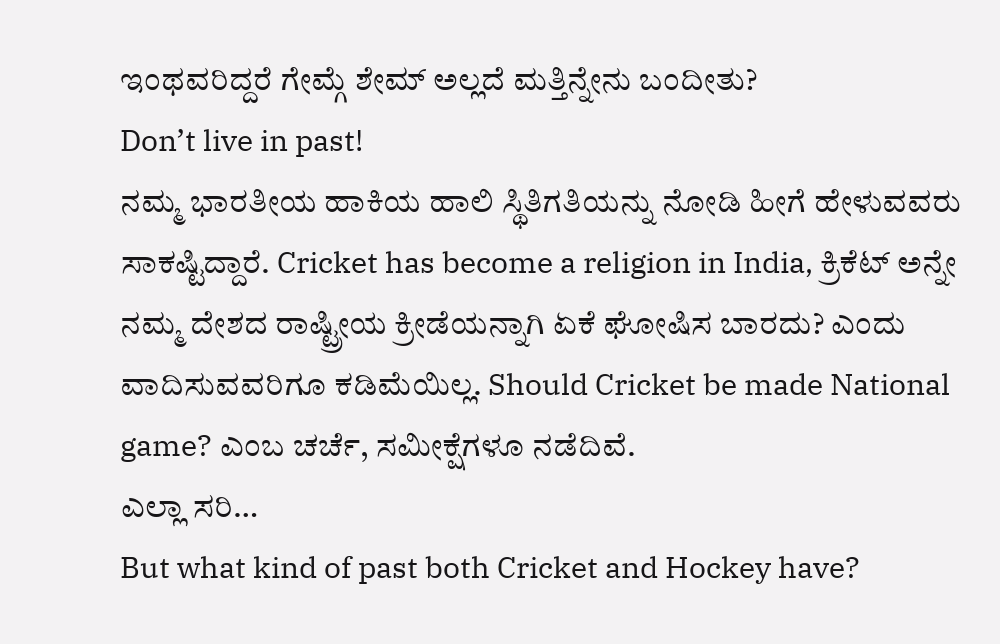ಇಂಥವರಿದ್ದರೆ ಗೇಮ್ಗೆ ಶೇಮ್ ಅಲ್ಲದೆ ಮತ್ತಿನ್ನೇನು ಬಂದೀತು?
Don’t live in past!
ನಮ್ಮ ಭಾರತೀಯ ಹಾಕಿಯ ಹಾಲಿ ಸ್ಥಿತಿಗತಿಯನ್ನು ನೋಡಿ ಹೀಗೆ ಹೇಳುವವರು ಸಾಕಷ್ಟಿದ್ದಾರೆ. Cricket has become a religion in India, ಕ್ರಿಕೆಟ್ ಅನ್ನೇ ನಮ್ಮ ದೇಶದ ರಾಷ್ಟ್ರೀಯ ಕ್ರೀಡೆಯನ್ನಾಗಿ ಏಕೆ ಘೋಷಿಸ ಬಾರದು? ಎಂದು ವಾದಿಸುವವರಿಗೂ ಕಡಿಮೆಯಿಲ್ಲ. Should Cricket be made National game? ಎಂಬ ಚರ್ಚೆ, ಸಮೀಕ್ಷೆಗಳೂ ನಡೆದಿವೆ.
ಎಲ್ಲಾ ಸರಿ…
But what kind of past both Cricket and Hockey have?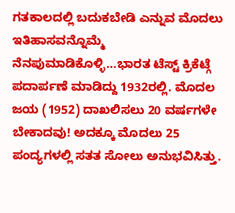ಗತಕಾಲದಲ್ಲಿ ಬದುಕಬೇಡಿ ಎನ್ನುವ ಮೊದಲು ಇತಿಹಾಸವನ್ನೊಮ್ಮೆ ನೆನಪುಮಾಡಿಕೊಳ್ಳಿ…ಭಾರತ ಟೆಸ್ಟ್ ಕ್ರಿಕೆಟ್ಗೆ ಪದಾರ್ಪಣೆ ಮಾಡಿದ್ದು 1932ರಲ್ಲಿ. ಮೊದಲ ಜಯ (1952) ದಾಖಲಿಸಲು 20 ವರ್ಷಗಳೇ ಬೇಕಾದವು! ಅದಕ್ಕೂ ಮೊದಲು 25 ಪಂದ್ಯಗಳಲ್ಲಿ ಸತತ ಸೋಲು ಅನುಭವಿಸಿತ್ತು.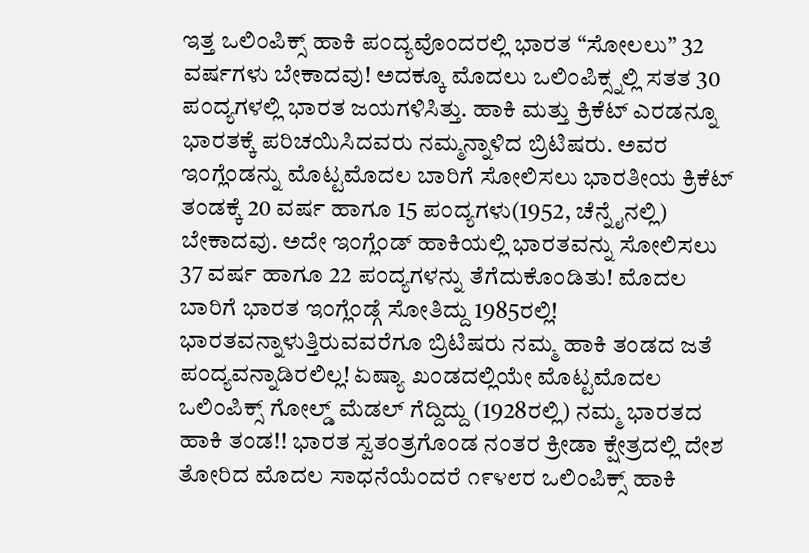ಇತ್ತ ಒಲಿಂಪಿಕ್ಸ್ ಹಾಕಿ ಪಂದ್ಯವೊಂದರಲ್ಲಿ ಭಾರತ “ಸೋಲಲು” 32 ವರ್ಷಗಳು ಬೇಕಾದವು! ಅದಕ್ಕೂ ಮೊದಲು ಒಲಿಂಪಿಕ್ಸ್ನಲ್ಲಿ ಸತತ 30 ಪಂದ್ಯಗಳಲ್ಲಿ ಭಾರತ ಜಯಗಳಿಸಿತ್ತು. ಹಾಕಿ ಮತ್ತು ಕ್ರಿಕೆಟ್ ಎರಡನ್ನೂ ಭಾರತಕ್ಕೆ ಪರಿಚಯಿಸಿದವರು ನಮ್ಮನ್ನಾಳಿದ ಬ್ರಿಟಿಷರು. ಅವರ ಇಂಗ್ಲೆಂಡನ್ನು ಮೊಟ್ಟಮೊದಲ ಬಾರಿಗೆ ಸೋಲಿಸಲು ಭಾರತೀಯ ಕ್ರಿಕೆಟ್ ತಂಡಕ್ಕೆ 20 ವರ್ಷ ಹಾಗೂ 15 ಪಂದ್ಯಗಳು(1952, ಚೆನ್ನೈನಲ್ಲಿ) ಬೇಕಾದವು. ಅದೇ ಇಂಗ್ಲೆಂಡ್ ಹಾಕಿಯಲ್ಲಿ ಭಾರತವನ್ನು ಸೋಲಿಸಲು 37 ವರ್ಷ ಹಾಗೂ 22 ಪಂದ್ಯಗಳನ್ನು ತೆಗೆದುಕೊಂಡಿತು! ಮೊದಲ ಬಾರಿಗೆ ಭಾರತ ಇಂಗ್ಲೆಂಡ್ಗೆ ಸೋತಿದ್ದು 1985ರಲ್ಲಿ! ಭಾರತವನ್ನಾಳುತ್ತಿರುವವರೆಗೂ ಬ್ರಿಟಿಷರು ನಮ್ಮ ಹಾಕಿ ತಂಡದ ಜತೆ ಪಂದ್ಯವನ್ನಾಡಿರಲಿಲ್ಲ! ಏಷ್ಯಾ ಖಂಡದಲ್ಲಿಯೇ ಮೊಟ್ಟಮೊದಲ ಒಲಿಂಪಿಕ್ಸ್ ಗೋಲ್ಡ್ ಮೆಡಲ್ ಗೆದ್ದಿದ್ದು (1928ರಲ್ಲಿ) ನಮ್ಮ ಭಾರತದ ಹಾಕಿ ತಂಡ!! ಭಾರತ ಸ್ವತಂತ್ರಗೊಂಡ ನಂತರ ಕ್ರೀಡಾ ಕ್ಷೇತ್ರದಲ್ಲಿ ದೇಶ ತೋರಿದ ಮೊದಲ ಸಾಧನೆಯೆಂದರೆ ೧೯೪೮ರ ಒಲಿಂಪಿಕ್ಸ್ ಹಾಕಿ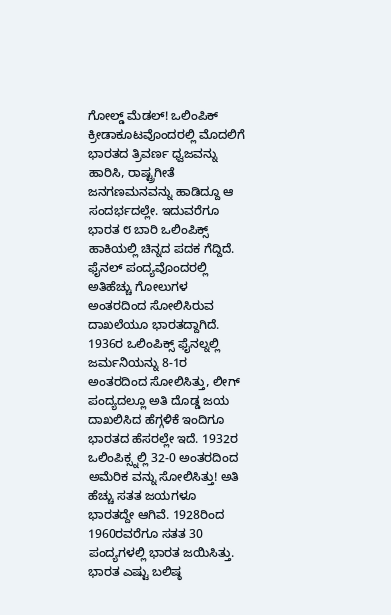ಗೋಲ್ಡ್ ಮೆಡಲ್! ಒಲಿಂಪಿಕ್ ಕ್ರೀಡಾಕೂಟವೊಂದರಲ್ಲಿ ಮೊದಲಿಗೆ ಭಾರತದ ತ್ರಿವರ್ಣ ಧ್ವಜವನ್ನು ಹಾರಿಸಿ, ರಾಷ್ಟ್ರಗೀತೆ ಜನಗಣಮನವನ್ನು ಹಾಡಿದ್ದೂ ಆ ಸಂದರ್ಭದಲ್ಲೇ. ಇದುವರೆಗೂ ಭಾರತ ೮ ಬಾರಿ ಒಲಿಂಪಿಕ್ಸ್ ಹಾಕಿಯಲ್ಲಿ ಚಿನ್ನದ ಪದಕ ಗೆದ್ದಿದೆ. ಫೈನಲ್ ಪಂದ್ಯವೊಂದರಲ್ಲಿ ಅತಿಹೆಚ್ಚು ಗೋಲುಗಳ ಅಂತರದಿಂದ ಸೋಲಿಸಿರುವ ದಾಖಲೆಯೂ ಭಾರತದ್ದಾಗಿದೆ. 1936ರ ಒಲಿಂಪಿಕ್ಸ್ ಫೈನಲ್ನಲ್ಲಿ ಜರ್ಮನಿಯನ್ನು 8-1ರ ಅಂತರದಿಂದ ಸೋಲಿಸಿತ್ತು, ಲೀಗ್ ಪಂದ್ಯದಲ್ಲೂ ಅತಿ ದೊಡ್ಡ ಜಯ ದಾಖಲಿಸಿದ ಹೆಗ್ಗಳಿಕೆ ಇಂದಿಗೂ ಭಾರತದ ಹೆಸರಲ್ಲೇ ಇದೆ. 1932ರ ಒಲಿಂಪಿಕ್ಸ್ನಲ್ಲಿ 32-0 ಅಂತರದಿಂದ ಅಮೆರಿಕ ವನ್ನು ಸೋಲಿಸಿತ್ತು! ಅತಿ ಹೆಚ್ಚು ಸತತ ಜಯಗಳೂ ಭಾರತದ್ದೇ ಆಗಿವೆ. 1928ರಿಂದ 1960ರವರೆಗೂ ಸತತ 30 ಪಂದ್ಯಗಳಲ್ಲಿ ಭಾರತ ಜಯಿಸಿತ್ತು. ಭಾರತ ಎಷ್ಟು ಬಲಿಷ್ಠ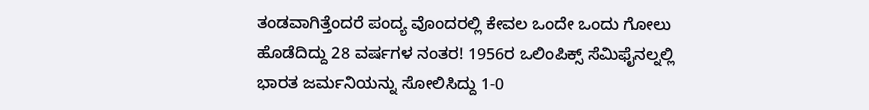ತಂಡವಾಗಿತ್ತೆಂದರೆ ಪಂದ್ಯ ವೊಂದರಲ್ಲಿ ಕೇವಲ ಒಂದೇ ಒಂದು ಗೋಲು ಹೊಡೆದಿದ್ದು 28 ವರ್ಷಗಳ ನಂತರ! 1956ರ ಒಲಿಂಪಿಕ್ಸ್ ಸೆಮಿಫೈನಲ್ನಲ್ಲಿ ಭಾರತ ಜರ್ಮನಿಯನ್ನು ಸೋಲಿಸಿದ್ದು 1-0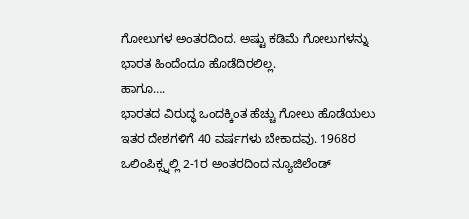ಗೋಲುಗಳ ಅಂತರದಿಂದ. ಅಷ್ಟು ಕಡಿಮೆ ಗೋಲುಗಳನ್ನು ಭಾರತ ಹಿಂದೆಂದೂ ಹೊಡೆದಿರಲಿಲ್ಲ.
ಹಾಗೂ….
ಭಾರತದ ವಿರುದ್ಧ ಒಂದಕ್ಕಿಂತ ಹೆಚ್ಚು ಗೋಲು ಹೊಡೆಯಲು ಇತರ ದೇಶಗಳಿಗೆ 40 ವರ್ಷಗಳು ಬೇಕಾದವು. 1968ರ ಒಲಿಂಪಿಕ್ಸ್ನಲ್ಲಿ 2-1ರ ಅಂತರದಿಂದ ನ್ಯೂಜಿಲೆಂಡ್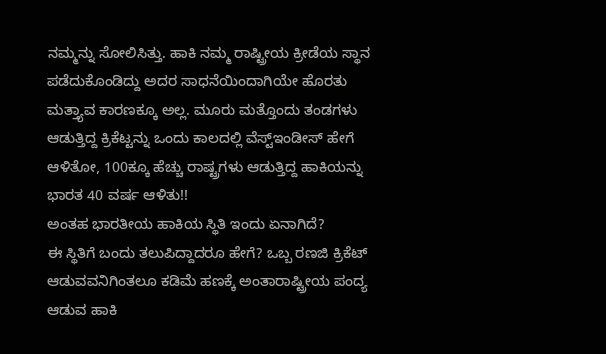ನಮ್ಮನ್ನು ಸೋಲಿಸಿತ್ತು. ಹಾಕಿ ನಮ್ಮ ರಾಷ್ಟ್ರೀಯ ಕ್ರೀಡೆಯ ಸ್ಥಾನ ಪಡೆದುಕೊಂಡಿದ್ದು ಅದರ ಸಾಧನೆಯಿಂದಾಗಿಯೇ ಹೊರತು ಮತ್ತ್ಯಾವ ಕಾರಣಕ್ಕೂ ಅಲ್ಲ. ಮೂರು ಮತ್ತೊಂದು ತಂಡಗಳು ಆಡುತ್ತಿದ್ದ ಕ್ರಿಕೆಟ್ಟನ್ನು ಒಂದು ಕಾಲದಲ್ಲಿ ವೆಸ್ಟ್ಇಂಡೀಸ್ ಹೇಗೆ ಆಳಿತೋ, 100ಕ್ಕೂ ಹೆಚ್ಚು ರಾಷ್ಟ್ರಗಳು ಆಡುತ್ತಿದ್ದ ಹಾಕಿಯನ್ನು ಭಾರತ 40 ವರ್ಷ ಆಳಿತು!!
ಅಂತಹ ಭಾರತೀಯ ಹಾಕಿಯ ಸ್ಥಿತಿ ಇಂದು ಏನಾಗಿದೆ?
ಈ ಸ್ಥಿತಿಗೆ ಬಂದು ತಲುಪಿದ್ದಾದರೂ ಹೇಗೆ? ಒಬ್ಬ ರಣಜಿ ಕ್ರಿಕೆಟ್ ಆಡುವವನಿಗಿಂತಲೂ ಕಡಿಮೆ ಹಣಕ್ಕೆ ಅಂತಾರಾಷ್ಟ್ರೀಯ ಪಂದ್ಯ ಆಡುವ ಹಾಕಿ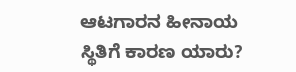ಆಟಗಾರನ ಹೀನಾಯ ಸ್ಥಿತಿಗೆ ಕಾರಣ ಯಾರು?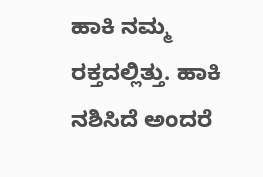ಹಾಕಿ ನಮ್ಮ ರಕ್ತದಲ್ಲಿತ್ತು. ಹಾಕಿ ನಶಿಸಿದೆ ಅಂದರೆ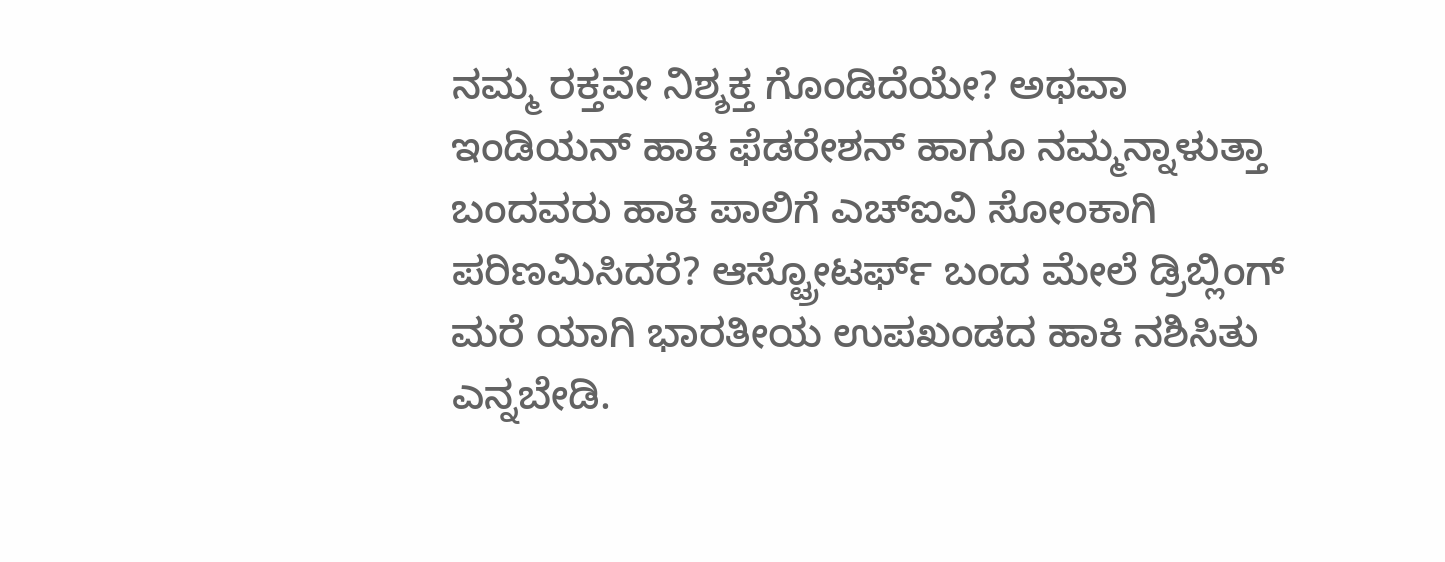ನಮ್ಮ ರಕ್ತವೇ ನಿಶ್ಶಕ್ತ ಗೊಂಡಿದೆಯೇ? ಅಥವಾ ಇಂಡಿಯನ್ ಹಾಕಿ ಫೆಡರೇಶನ್ ಹಾಗೂ ನಮ್ಮನ್ನಾಳುತ್ತಾ ಬಂದವರು ಹಾಕಿ ಪಾಲಿಗೆ ಎಚ್ಐವಿ ಸೋಂಕಾಗಿ ಪರಿಣಮಿಸಿದರೆ? ಆಸ್ಟ್ರೋಟರ್ಫ್ ಬಂದ ಮೇಲೆ ಡ್ರಿಬ್ಲಿಂಗ್ ಮರೆ ಯಾಗಿ ಭಾರತೀಯ ಉಪಖಂಡದ ಹಾಕಿ ನಶಿಸಿತು ಎನ್ನಬೇಡಿ.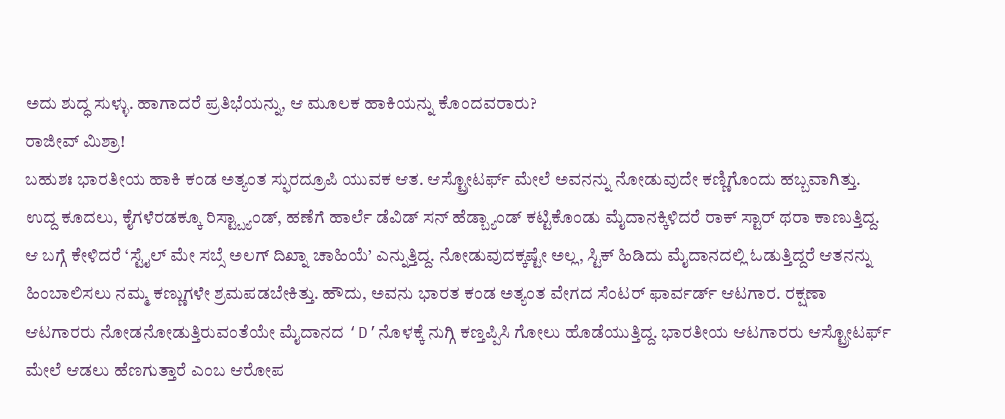ಅದು ಶುದ್ಧ ಸುಳ್ಳು. ಹಾಗಾದರೆ ಪ್ರತಿಭೆಯನ್ನು, ಆ ಮೂಲಕ ಹಾಕಿಯನ್ನು ಕೊಂದವರಾರು?
ರಾಜೀವ್ ಮಿಶ್ರಾ!
ಬಹುಶಃ ಭಾರತೀಯ ಹಾಕಿ ಕಂಡ ಅತ್ಯಂತ ಸ್ಫುರದ್ರೂಪಿ ಯುವಕ ಆತ. ಆಸ್ಟ್ರೋಟರ್ಫ್ ಮೇಲೆ ಅವನನ್ನು ನೋಡುವುದೇ ಕಣ್ಣಿಗೊಂದು ಹಬ್ಬವಾಗಿತ್ತು. ಉದ್ದ ಕೂದಲು, ಕೈಗಳೆರಡಕ್ಕೂ ರಿಸ್ಟ್ಬ್ಯಾಂಡ್, ಹಣೆಗೆ ಹಾರ್ಲೆ ಡೆವಿಡ್ ಸನ್ ಹೆಡ್ಬ್ಯಾಂಡ್ ಕಟ್ಟಿಕೊಂಡು ಮೈದಾನಕ್ಕಿಳಿದರೆ ರಾಕ್ ಸ್ಟಾರ್ ಥರಾ ಕಾಣುತ್ತಿದ್ದ. ಆ ಬಗ್ಗೆ ಕೇಳಿದರೆ ‘ಸ್ಟೈಲ್ ಮೇ ಸಬ್ಸೆ ಅಲಗ್ ದಿಖ್ನಾ ಚಾಹಿಯೆ’ ಎನ್ನುತ್ತಿದ್ದ. ನೋಡುವುದಕ್ಕಷ್ಟೇ ಅಲ್ಲ, ಸ್ಟಿಕ್ ಹಿಡಿದು ಮೈದಾನದಲ್ಲಿ ಓಡುತ್ತಿದ್ದರೆ ಆತನನ್ನು ಹಿಂಬಾಲಿಸಲು ನಮ್ಮ ಕಣ್ಣುಗಳೇ ಶ್ರಮಪಡಬೇಕಿತ್ತು. ಹೌದು, ಅವನು ಭಾರತ ಕಂಡ ಅತ್ಯಂತ ವೇಗದ ಸೆಂಟರ್ ಫಾರ್ವರ್ಡ್ ಆಟಗಾರ. ರಕ್ಷಣಾ ಆಟಗಾರರು ನೋಡನೋಡುತ್ತಿರುವಂತೆಯೇ ಮೈದಾನದ ‘D’ನೊಳಕ್ಕೆ ನುಗ್ಗಿ ಕಣ್ತಪ್ಪಿಸಿ ಗೋಲು ಹೊಡೆಯುತ್ತಿದ್ದ. ಭಾರತೀಯ ಆಟಗಾರರು ಆಸ್ಟ್ರೋಟರ್ಫ್ ಮೇಲೆ ಆಡಲು ಹೆಣಗುತ್ತಾರೆ ಎಂಬ ಆರೋಪ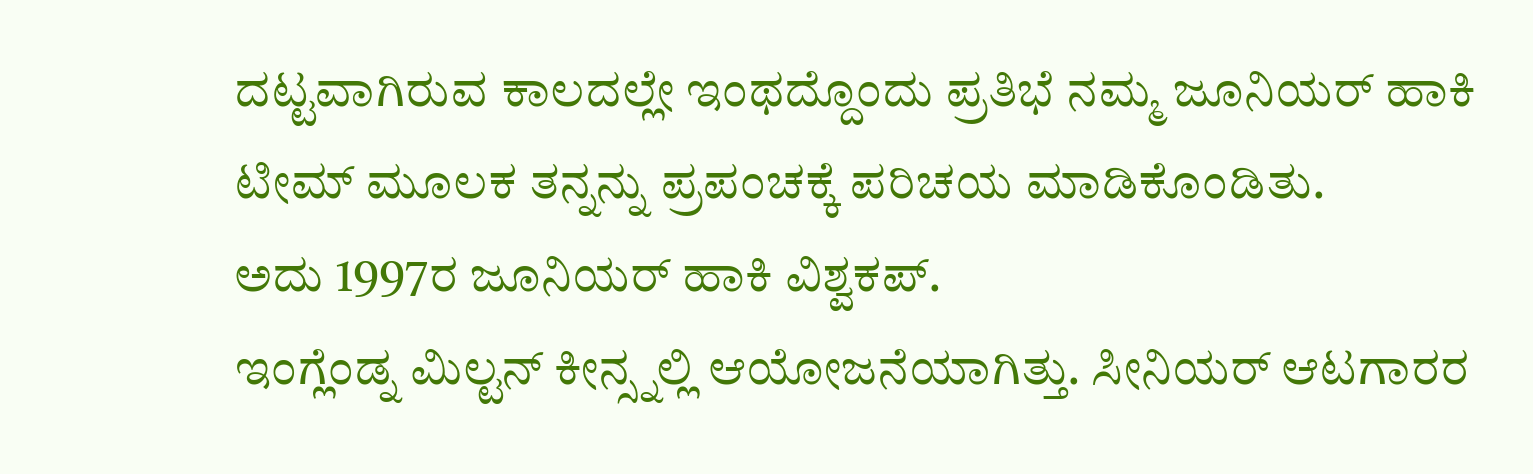ದಟ್ಟವಾಗಿರುವ ಕಾಲದಲ್ಲೇ ಇಂಥದ್ದೊಂದು ಪ್ರತಿಭೆ ನಮ್ಮ ಜೂನಿಯರ್ ಹಾಕಿ ಟೀಮ್ ಮೂಲಕ ತನ್ನನ್ನು ಪ್ರಪಂಚಕ್ಕೆ ಪರಿಚಯ ಮಾಡಿಕೊಂಡಿತು.
ಅದು 1997ರ ಜೂನಿಯರ್ ಹಾಕಿ ವಿಶ್ವಕಪ್.
ಇಂಗ್ಲೆಂಡ್ನ ಮಿಲ್ಟನ್ ಕೀನ್ಸ್ನಲ್ಲಿ ಆಯೋಜನೆಯಾಗಿತ್ತು. ಸೀನಿಯರ್ ಆಟಗಾರರ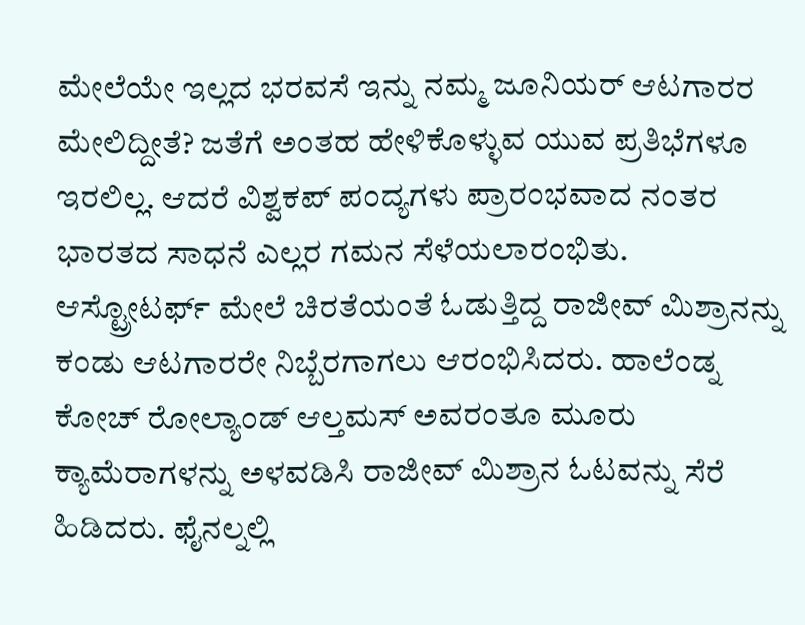ಮೇಲೆಯೇ ಇಲ್ಲದ ಭರವಸೆ ಇನ್ನು ನಮ್ಮ ಜೂನಿಯರ್ ಆಟಗಾರರ ಮೇಲಿದ್ದೀತೆ? ಜತೆಗೆ ಅಂತಹ ಹೇಳಿಕೊಳ್ಳುವ ಯುವ ಪ್ರತಿಭೆಗಳೂ ಇರಲಿಲ್ಲ. ಆದರೆ ವಿಶ್ವಕಪ್ ಪಂದ್ಯಗಳು ಪ್ರಾರಂಭವಾದ ನಂತರ ಭಾರತದ ಸಾಧನೆ ಎಲ್ಲರ ಗಮನ ಸೆಳೆಯಲಾರಂಭಿತು. ಆಸ್ಟ್ರೋಟರ್ಫ್ ಮೇಲೆ ಚಿರತೆಯಂತೆ ಓಡುತ್ತಿದ್ದ ರಾಜೀವ್ ಮಿಶ್ರಾನನ್ನು ಕಂಡು ಆಟಗಾರರೇ ನಿಬ್ಬೆರಗಾಗಲು ಆರಂಭಿಸಿದರು. ಹಾಲೆಂಡ್ನ ಕೋಚ್ ರೋಲ್ಯಾಂಡ್ ಆಲ್ತಮಸ್ ಅವರಂತೂ ಮೂರು ಕ್ಯಾಮೆರಾಗಳನ್ನು ಅಳವಡಿಸಿ ರಾಜೀವ್ ಮಿಶ್ರಾನ ಓಟವನ್ನು ಸೆರೆ ಹಿಡಿದರು. ಫೈನಲ್ನಲ್ಲಿ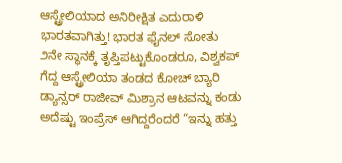ಆಸ್ಟ್ರೇಲಿಯಾದ ಅನಿರೀಕ್ಷಿತ ಎದುರಾಳಿ ಭಾರತವಾಗಿತ್ತು! ಭಾರತ ಫೈನಲ್ ಸೋತು ೨ನೇ ಸ್ಥಾನಕ್ಕೆ ತೃಪ್ತಿಪಟ್ಟುಕೊಂಡರೂ, ವಿಶ್ವಕಪ್ ಗೆದ್ದ ಆಸ್ಟ್ರೇಲಿಯಾ ತಂಡದ ಕೋಚ್ ಬ್ಯಾರಿ ಡ್ಯಾನ್ಸರ್ ರಾಜೀವ್ ಮಿಶ್ರಾನ ಆಟವನ್ನು ಕಂಡು ಅದೆಷ್ಟು ಇಂಪ್ರೆಸ್ ಆಗಿದ್ದರೆಂದರೆ “ಇನ್ನು ಹತ್ತು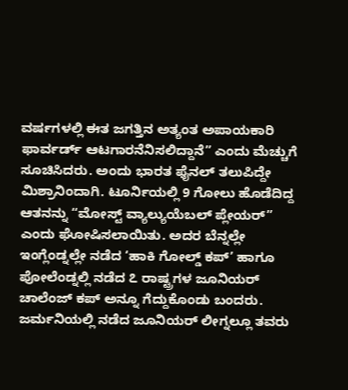ವರ್ಷಗಳಲ್ಲಿ ಈತ ಜಗತ್ತಿನ ಅತ್ಯಂತ ಅಪಾಯಕಾರಿ ಫಾರ್ವರ್ಡ್ ಆಟಗಾರನೆನಿಸಲಿದ್ದಾನೆ” ಎಂದು ಮೆಚ್ಚುಗೆ ಸೂಚಿಸಿದರು. ಅಂದು ಭಾರತ ಫೈನಲ್ ತಲುಪಿದ್ದೇ ಮಿಶ್ರಾನಿಂದಾಗಿ. ಟೂರ್ನಿಯಲ್ಲಿ 9 ಗೋಲು ಹೊಡೆದಿದ್ದ ಆತನನ್ನು “ಮೋಸ್ಟ್ ವ್ಯಾಲ್ಯುಯೆಬಲ್ ಪ್ಲೇಯರ್” ಎಂದು ಘೋಷಿಸಲಾಯಿತು. ಅದರ ಬೆನ್ನಲ್ಲೇ ಇಂಗ್ಲೆಂಡ್ನಲ್ಲೇ ನಡೆದ ‘ಹಾಕಿ ಗೋಲ್ಡ್ ಕಪ್’ ಹಾಗೂ ಪೋಲೆಂಡ್ನಲ್ಲಿ ನಡೆದ ೭ ರಾಷ್ಟ್ರಗಳ ಜೂನಿಯರ್ ಚಾಲೆಂಜ್ ಕಪ್ ಅನ್ನೂ ಗೆದ್ದುಕೊಂಡು ಬಂದರು. ಜರ್ಮನಿಯಲ್ಲಿ ನಡೆದ ಜೂನಿಯರ್ ಲೀಗ್ನಲ್ಲೂ ತವರು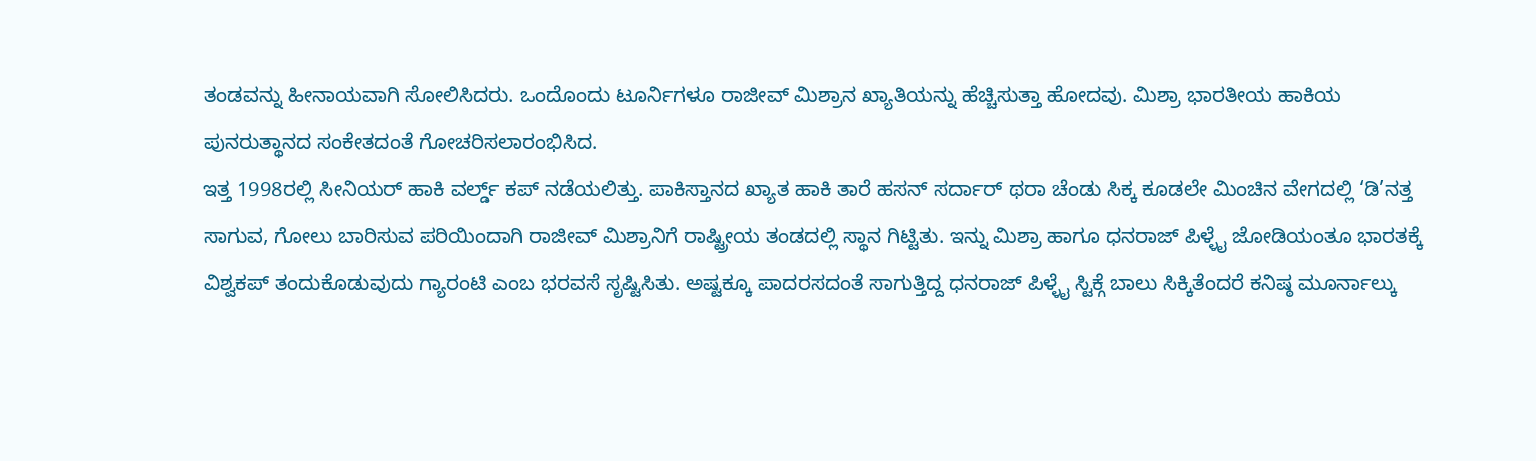ತಂಡವನ್ನು ಹೀನಾಯವಾಗಿ ಸೋಲಿಸಿದರು. ಒಂದೊಂದು ಟೂರ್ನಿಗಳೂ ರಾಜೀವ್ ಮಿಶ್ರಾನ ಖ್ಯಾತಿಯನ್ನು ಹೆಚ್ಚಿಸುತ್ತಾ ಹೋದವು. ಮಿಶ್ರಾ ಭಾರತೀಯ ಹಾಕಿಯ ಪುನರುತ್ಥಾನದ ಸಂಕೇತದಂತೆ ಗೋಚರಿಸಲಾರಂಭಿಸಿದ.
ಇತ್ತ 1998ರಲ್ಲಿ ಸೀನಿಯರ್ ಹಾಕಿ ವರ್ಲ್ಡ್ ಕಪ್ ನಡೆಯಲಿತ್ತು. ಪಾಕಿಸ್ತಾನದ ಖ್ಯಾತ ಹಾಕಿ ತಾರೆ ಹಸನ್ ಸರ್ದಾರ್ ಥರಾ ಚೆಂಡು ಸಿಕ್ಕ ಕೂಡಲೇ ಮಿಂಚಿನ ವೇಗದಲ್ಲಿ ‘ಡಿ’ನತ್ತ ಸಾಗುವ, ಗೋಲು ಬಾರಿಸುವ ಪರಿಯಿಂದಾಗಿ ರಾಜೀವ್ ಮಿಶ್ರಾನಿಗೆ ರಾಷ್ಟ್ರೀಯ ತಂಡದಲ್ಲಿ ಸ್ಥಾನ ಗಿಟ್ಟಿತು. ಇನ್ನು ಮಿಶ್ರಾ ಹಾಗೂ ಧನರಾಜ್ ಪಿಳ್ಳೈ ಜೋಡಿಯಂತೂ ಭಾರತಕ್ಕೆ ವಿಶ್ವಕಪ್ ತಂದುಕೊಡುವುದು ಗ್ಯಾರಂಟಿ ಎಂಬ ಭರವಸೆ ಸೃಷ್ಟಿಸಿತು. ಅಷ್ಟಕ್ಕೂ ಪಾದರಸದಂತೆ ಸಾಗುತ್ತಿದ್ದ ಧನರಾಜ್ ಪಿಳ್ಳೈ ಸ್ಟಿಕ್ಗೆ ಬಾಲು ಸಿಕ್ಕಿತೆಂದರೆ ಕನಿಷ್ಠ ಮೂರ್ನಾಲ್ಕು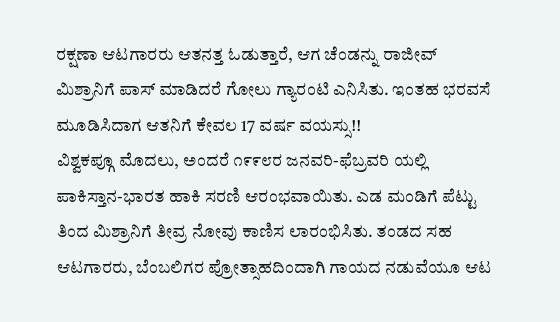ರಕ್ಷಣಾ ಆಟಗಾರರು ಆತನತ್ತ ಓಡುತ್ತಾರೆ, ಆಗ ಚೆಂಡನ್ನು ರಾಜೀವ್ ಮಿಶ್ರಾನಿಗೆ ಪಾಸ್ ಮಾಡಿದರೆ ಗೋಲು ಗ್ಯಾರಂಟಿ ಎನಿಸಿತು. ಇಂತಹ ಭರವಸೆ ಮೂಡಿಸಿದಾಗ ಆತನಿಗೆ ಕೇವಲ 17 ವರ್ಷ ವಯಸ್ಸು!!
ವಿಶ್ವಕಪ್ಗೂ ಮೊದಲು, ಅಂದರೆ ೧೯೯೮ರ ಜನವರಿ-ಫೆಬ್ರವರಿ ಯಲ್ಲಿ ಪಾಕಿಸ್ತಾನ-ಭಾರತ ಹಾಕಿ ಸರಣಿ ಆರಂಭವಾಯಿತು. ಎಡ ಮಂಡಿಗೆ ಪೆಟ್ಟು ತಿಂದ ಮಿಶ್ರಾನಿಗೆ ತೀವ್ರ ನೋವು ಕಾಣಿಸ ಲಾರಂಭಿಸಿತು. ತಂಡದ ಸಹ ಆಟಗಾರರು, ಬೆಂಬಲಿಗರ ಪ್ರೋತ್ಸಾಹದಿಂದಾಗಿ ಗಾಯದ ನಡುವೆಯೂ ಆಟ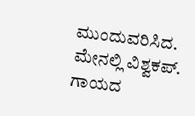ಮುಂದುವರಿಸಿದ. ಮೇನಲ್ಲಿ ವಿಶ್ವಕಪ್. ಗಾಯದ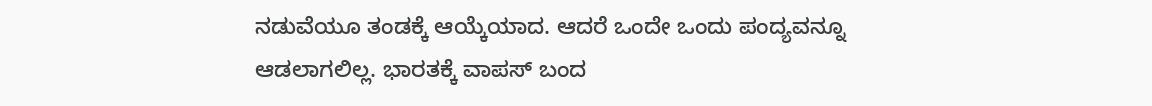ನಡುವೆಯೂ ತಂಡಕ್ಕೆ ಆಯ್ಕೆಯಾದ. ಆದರೆ ಒಂದೇ ಒಂದು ಪಂದ್ಯವನ್ನೂ ಆಡಲಾಗಲಿಲ್ಲ. ಭಾರತಕ್ಕೆ ವಾಪಸ್ ಬಂದ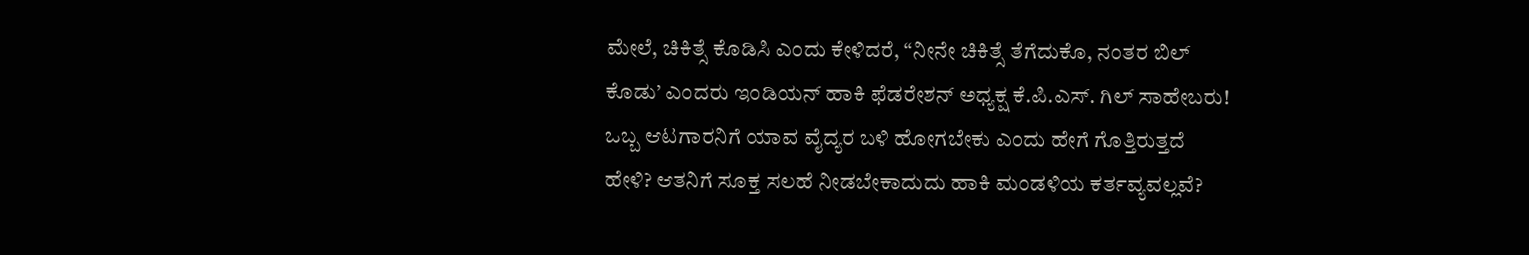ಮೇಲೆ, ಚಿಕಿತ್ಸೆ ಕೊಡಿಸಿ ಎಂದು ಕೇಳಿದರೆ, “ನೀನೇ ಚಿಕಿತ್ಸೆ ತೆಗೆದುಕೊ, ನಂತರ ಬಿಲ್ ಕೊಡು’ ಎಂದರು ಇಂಡಿಯನ್ ಹಾಕಿ ಫೆಡರೇಶನ್ ಅಧ್ಯಕ್ಷ ಕೆ.ಪಿ.ಎಸ್. ಗಿಲ್ ಸಾಹೇಬರು! ಒಬ್ಬ ಆಟಗಾರನಿಗೆ ಯಾವ ವೈದ್ಯರ ಬಳಿ ಹೋಗಬೇಕು ಎಂದು ಹೇಗೆ ಗೊತ್ತಿರುತ್ತದೆ ಹೇಳಿ? ಆತನಿಗೆ ಸೂಕ್ತ ಸಲಹೆ ನೀಡಬೇಕಾದುದು ಹಾಕಿ ಮಂಡಳಿಯ ಕರ್ತವ್ಯವಲ್ಲವೆ?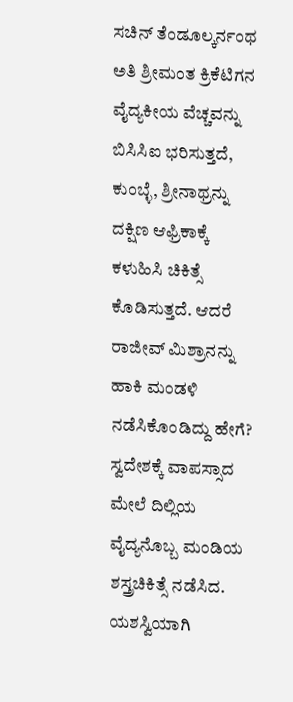ಸಚಿನ್ ತೆಂಡೂಲ್ಕರ್ನಂಥ ಅತಿ ಶ್ರೀಮಂತ ಕ್ರಿಕೆಟಿಗನ ವೈದ್ಯಕೀಯ ವೆಚ್ಚವನ್ನು ಬಿಸಿಸಿಐ ಭರಿಸುತ್ತದೆ, ಕುಂಬ್ಳೆ, ಶ್ರೀನಾಥ್ರನ್ನು ದಕ್ಷಿಣ ಆಫ್ರಿಕಾಕ್ಕೆ ಕಳುಹಿಸಿ ಚಿಕಿತ್ಸೆ ಕೊಡಿಸುತ್ತದೆ. ಆದರೆ ರಾಜೀವ್ ಮಿಶ್ರಾನನ್ನು ಹಾಕಿ ಮಂಡಳಿ ನಡೆಸಿಕೊಂಡಿದ್ದು ಹೇಗೆ?
ಸ್ವದೇಶಕ್ಕೆ ವಾಪಸ್ಸಾದ ಮೇಲೆ ದಿಲ್ಲಿಯ ವೈದ್ಯನೊಬ್ಬ ಮಂಡಿಯ ಶಸ್ತ್ರಚಿಕಿತ್ಸೆ ನಡೆಸಿದ. ಯಶಸ್ವಿಯಾಗಿ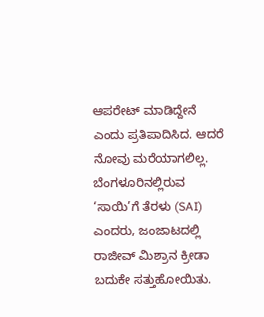ಆಪರೇಟ್ ಮಾಡಿದ್ದೇನೆ ಎಂದು ಪ್ರತಿಪಾದಿಸಿದ. ಆದರೆ ನೋವು ಮರೆಯಾಗಲಿಲ್ಲ. ಬೆಂಗಳೂರಿನಲ್ಲಿರುವ ‘ಸಾಯಿ’ಗೆ ತೆರಳು (SAI) ಎಂದರು, ಜಂಜಾಟದಲ್ಲಿ ರಾಜೀವ್ ಮಿಶ್ರಾನ ಕ್ರೀಡಾ ಬದುಕೇ ಸತ್ತುಹೋಯಿತು.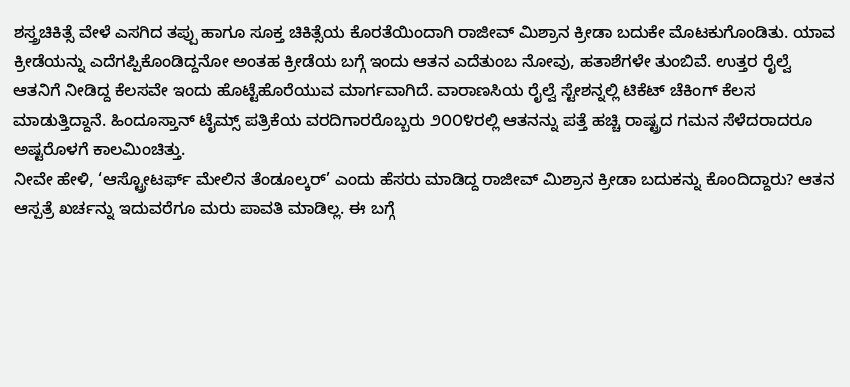ಶಸ್ತ್ರಚಿಕಿತ್ಸೆ ವೇಳೆ ಎಸಗಿದ ತಪ್ಪು ಹಾಗೂ ಸೂಕ್ತ ಚಿಕಿತ್ಸೆಯ ಕೊರತೆಯಿಂದಾಗಿ ರಾಜೀವ್ ಮಿಶ್ರಾನ ಕ್ರೀಡಾ ಬದುಕೇ ಮೊಟಕುಗೊಂಡಿತು. ಯಾವ ಕ್ರೀಡೆಯನ್ನು ಎದೆಗಪ್ಪಿಕೊಂಡಿದ್ದನೋ ಅಂತಹ ಕ್ರೀಡೆಯ ಬಗ್ಗೆ ಇಂದು ಆತನ ಎದೆತುಂಬ ನೋವು, ಹತಾಶೆಗಳೇ ತುಂಬಿವೆ. ಉತ್ತರ ರೈಲ್ವೆ ಆತನಿಗೆ ನೀಡಿದ್ದ ಕೆಲಸವೇ ಇಂದು ಹೊಟ್ಟೆಹೊರೆಯುವ ಮಾರ್ಗವಾಗಿದೆ. ವಾರಾಣಸಿಯ ರೈಲ್ವೆ ಸ್ಟೇಶನ್ನಲ್ಲಿ ಟಿಕೆಟ್ ಚೆಕಿಂಗ್ ಕೆಲಸ ಮಾಡುತ್ತಿದ್ದಾನೆ. ಹಿಂದೂಸ್ತಾನ್ ಟೈಮ್ಸ್ ಪತ್ರಿಕೆಯ ವರದಿಗಾರರೊಬ್ಬರು ೨೦೦೪ರಲ್ಲಿ ಆತನನ್ನು ಪತ್ತೆ ಹಚ್ಚಿ ರಾಷ್ಟ್ರದ ಗಮನ ಸೆಳೆದರಾದರೂ ಅಷ್ಟರೊಳಗೆ ಕಾಲಮಿಂಚಿತ್ತು.
ನೀವೇ ಹೇಳಿ, ‘ಆಸ್ಟ್ರೋಟರ್ಫ್ ಮೇಲಿನ ತೆಂಡೂಲ್ಕರ್’ ಎಂದು ಹೆಸರು ಮಾಡಿದ್ದ ರಾಜೀವ್ ಮಿಶ್ರಾನ ಕ್ರೀಡಾ ಬದುಕನ್ನು ಕೊಂದಿದ್ದಾರು? ಆತನ ಆಸ್ಪತ್ರೆ ಖರ್ಚನ್ನು ಇದುವರೆಗೂ ಮರು ಪಾವತಿ ಮಾಡಿಲ್ಲ. ಈ ಬಗ್ಗೆ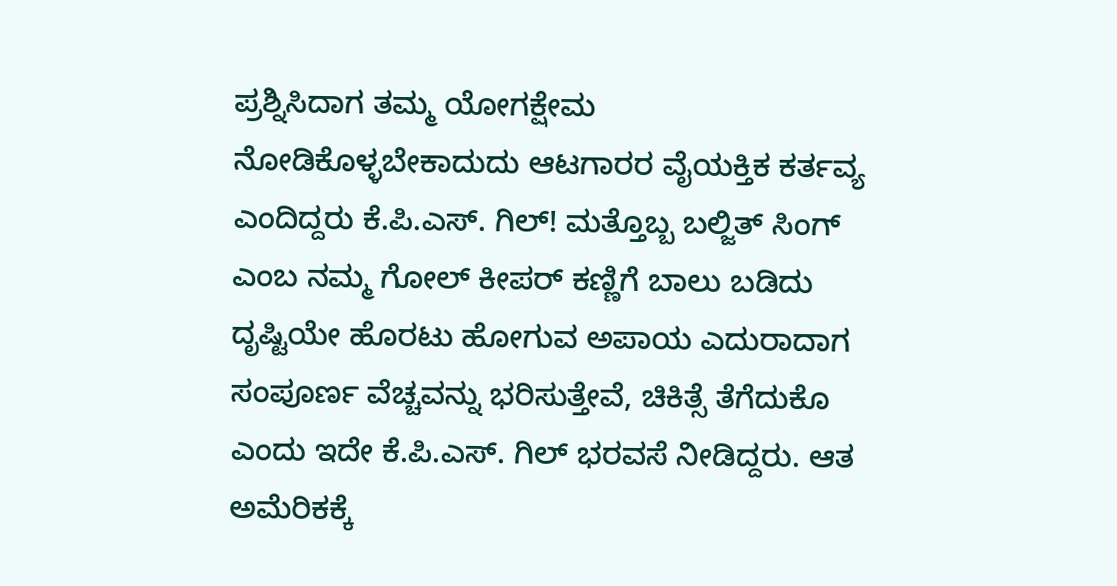ಪ್ರಶ್ನಿಸಿದಾಗ ತಮ್ಮ ಯೋಗಕ್ಷೇಮ ನೋಡಿಕೊಳ್ಳಬೇಕಾದುದು ಆಟಗಾರರ ವೈಯಕ್ತಿಕ ಕರ್ತವ್ಯ ಎಂದಿದ್ದರು ಕೆ.ಪಿ.ಎಸ್. ಗಿಲ್! ಮತ್ತೊಬ್ಬ ಬಲ್ಜಿತ್ ಸಿಂಗ್ ಎಂಬ ನಮ್ಮ ಗೋಲ್ ಕೀಪರ್ ಕಣ್ಣಿಗೆ ಬಾಲು ಬಡಿದು ದೃಷ್ಟಿಯೇ ಹೊರಟು ಹೋಗುವ ಅಪಾಯ ಎದುರಾದಾಗ ಸಂಪೂರ್ಣ ವೆಚ್ಚವನ್ನು ಭರಿಸುತ್ತೇವೆ, ಚಿಕಿತ್ಸೆ ತೆಗೆದುಕೊ ಎಂದು ಇದೇ ಕೆ.ಪಿ.ಎಸ್. ಗಿಲ್ ಭರವಸೆ ನೀಡಿದ್ದರು. ಆತ ಅಮೆರಿಕಕ್ಕೆ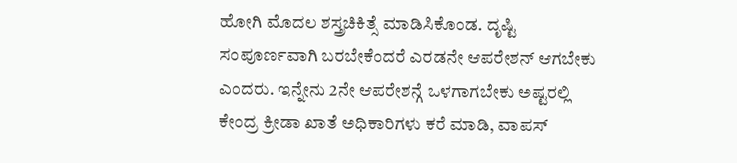ಹೋಗಿ ಮೊದಲ ಶಸ್ತ್ರಚಿಕಿತ್ಸೆ ಮಾಡಿಸಿಕೊಂಡ. ದೃಷ್ಟಿ ಸಂಪೂರ್ಣವಾಗಿ ಬರಬೇಕೆಂದರೆ ಎರಡನೇ ಆಪರೇಶನ್ ಆಗಬೇಕು ಎಂದರು. ಇನ್ನೇನು 2ನೇ ಆಪರೇಶನ್ಗೆ ಒಳಗಾಗಬೇಕು ಅಷ್ಟರಲ್ಲಿ ಕೇಂದ್ರ ಕ್ರೀಡಾ ಖಾತೆ ಅಧಿಕಾರಿಗಳು ಕರೆ ಮಾಡಿ, ವಾಪಸ್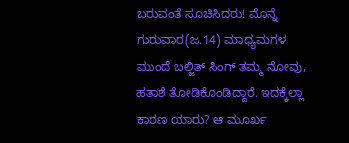ಬರುವಂತೆ ಸೂಚಿಸಿದರು! ಮೊನ್ನೆ ಗುರುವಾರ(ಜ.14) ಮಾಧ್ಯಮಗಳ ಮುಂದೆ ಬಲ್ಜಿತ್ ಸಿಂಗ್ ತಮ್ಮ ನೋವು, ಹತಾಶೆ ತೋಡಿಕೊಂಡಿದ್ದಾರೆ. ಇದಕ್ಕೆಲ್ಲಾ ಕಾರಣ ಯಾರು? ಆ ಮೂರ್ಖ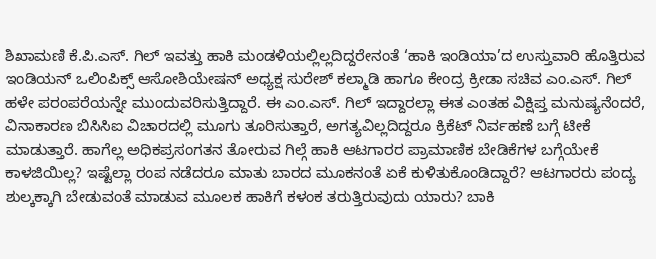ಶಿಖಾಮಣಿ ಕೆ.ಪಿ.ಎಸ್. ಗಿಲ್ ಇವತ್ತು ಹಾಕಿ ಮಂಡಳಿಯಲ್ಲಿಲ್ಲದಿದ್ದರೇನಂತೆ ‘ಹಾಕಿ ಇಂಡಿಯಾ’ದ ಉಸ್ತುವಾರಿ ಹೊತ್ತಿರುವ ಇಂಡಿಯನ್ ಒಲಿಂಪಿಕ್ಸ್ ಆಸೋಶಿಯೇಷನ್ ಅಧ್ಯಕ್ಷ ಸುರೇಶ್ ಕಲ್ಮಾಡಿ ಹಾಗೂ ಕೇಂದ್ರ ಕ್ರೀಡಾ ಸಚಿವ ಎಂ.ಎಸ್. ಗಿಲ್ ಹಳೇ ಪರಂಪರೆಯನ್ನೇ ಮುಂದುವರಿಸುತ್ತಿದ್ದಾರೆ. ಈ ಎಂ.ಎಸ್. ಗಿಲ್ ಇದ್ದಾರಲ್ಲಾ ಈತ ಎಂತಹ ವಿಕ್ಷಿಪ್ತ ಮನುಷ್ಯನೆಂದರೆ, ವಿನಾಕಾರಣ ಬಿಸಿಸಿಐ ವಿಚಾರದಲ್ಲಿ ಮೂಗು ತೂರಿಸುತ್ತಾರೆ, ಅಗತ್ಯವಿಲ್ಲದಿದ್ದರೂ ಕ್ರಿಕೆಟ್ ನಿರ್ವಹಣೆ ಬಗ್ಗೆ ಟೀಕೆ ಮಾಡುತ್ತಾರೆ. ಹಾಗೆಲ್ಲ ಅಧಿಕಪ್ರಸಂಗತನ ತೋರುವ ಗಿಲ್ಗೆ ಹಾಕಿ ಆಟಗಾರರ ಪ್ರಾಮಾಣಿಕ ಬೇಡಿಕೆಗಳ ಬಗ್ಗೆಯೇಕೆ ಕಾಳಜಿಯಿಲ್ಲ? ಇಷ್ಟೆಲ್ಲಾ ರಂಪ ನಡೆದರೂ ಮಾತು ಬಾರದ ಮೂಕನಂತೆ ಏಕೆ ಕುಳಿತುಕೊಂಡಿದ್ದಾರೆ? ಆಟಗಾರರು ಪಂದ್ಯ ಶುಲ್ಕಕ್ಕಾಗಿ ಬೇಡುವಂತೆ ಮಾಡುವ ಮೂಲಕ ಹಾಕಿಗೆ ಕಳಂಕ ತರುತ್ತಿರುವುದು ಯಾರು? ಬಾಕಿ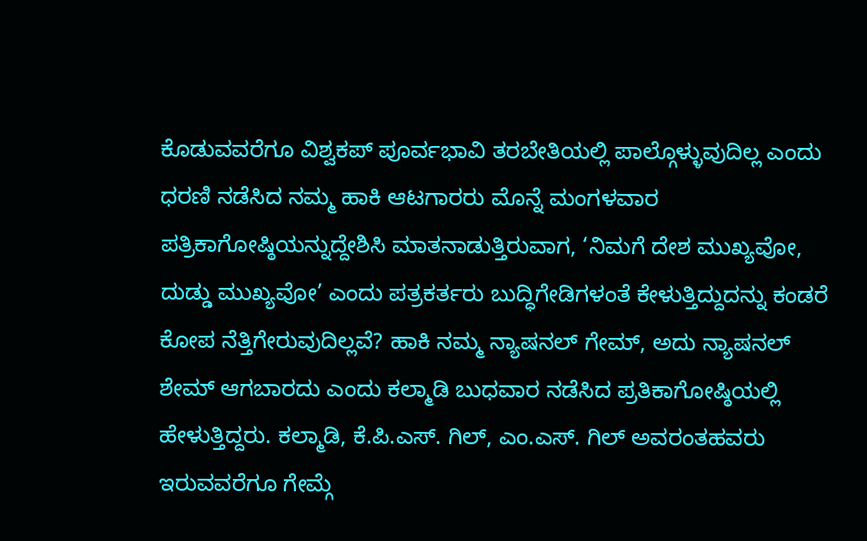ಕೊಡುವವರೆಗೂ ವಿಶ್ವಕಪ್ ಪೂರ್ವಭಾವಿ ತರಬೇತಿಯಲ್ಲಿ ಪಾಲ್ಗೊಳ್ಳುವುದಿಲ್ಲ ಎಂದು ಧರಣಿ ನಡೆಸಿದ ನಮ್ಮ ಹಾಕಿ ಆಟಗಾರರು ಮೊನ್ನೆ ಮಂಗಳವಾರ ಪತ್ರಿಕಾಗೋಷ್ಠಿಯನ್ನುದ್ದೇಶಿಸಿ ಮಾತನಾಡುತ್ತಿರುವಾಗ, ‘ನಿಮಗೆ ದೇಶ ಮುಖ್ಯವೋ, ದುಡ್ಡು ಮುಖ್ಯವೋ’ ಎಂದು ಪತ್ರಕರ್ತರು ಬುದ್ಧಿಗೇಡಿಗಳಂತೆ ಕೇಳುತ್ತಿದ್ದುದನ್ನು ಕಂಡರೆ ಕೋಪ ನೆತ್ತಿಗೇರುವುದಿಲ್ಲವೆ? ಹಾಕಿ ನಮ್ಮ ನ್ಯಾಷನಲ್ ಗೇಮ್, ಅದು ನ್ಯಾಷನಲ್ ಶೇಮ್ ಆಗಬಾರದು ಎಂದು ಕಲ್ಮಾಡಿ ಬುಧವಾರ ನಡೆಸಿದ ಪ್ರತಿಕಾಗೋಷ್ಠಿಯಲ್ಲಿ ಹೇಳುತ್ತಿದ್ದರು. ಕಲ್ಮಾಡಿ, ಕೆ.ಪಿ.ಎಸ್. ಗಿಲ್, ಎಂ.ಎಸ್. ಗಿಲ್ ಅವರಂತಹವರು ಇರುವವರೆಗೂ ಗೇಮ್ಗೆ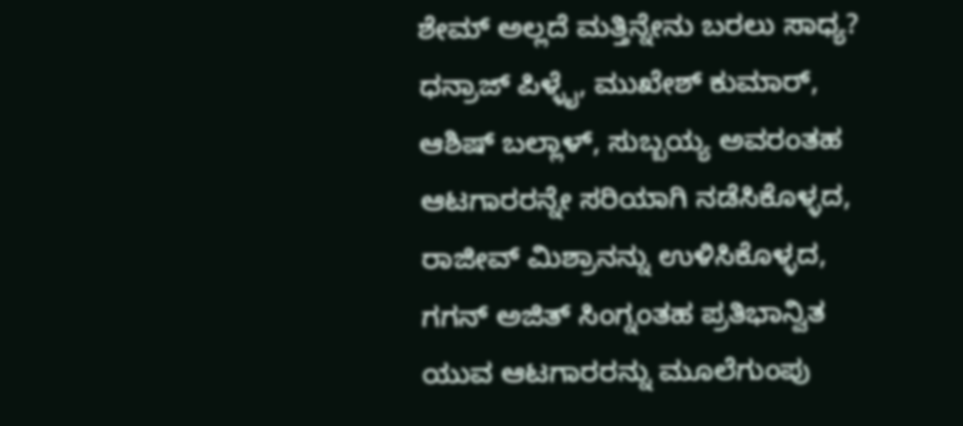ಶೇಮ್ ಅಲ್ಲದೆ ಮತ್ತಿನ್ನೇನು ಬರಲು ಸಾಧ್ಯ? ಧನ್ರಾಜ್ ಪಿಳ್ಳೈ, ಮುಖೇಶ್ ಕುಮಾರ್, ಆಶಿಷ್ ಬಲ್ಲಾಳ್, ಸುಬ್ಬಯ್ಯ ಅವರಂತಹ ಆಟಗಾರರನ್ನೇ ಸರಿಯಾಗಿ ನಡೆಸಿಕೊಳ್ಳದ, ರಾಜೀವ್ ಮಿಶ್ರಾನನ್ನು ಉಳಿಸಿಕೊಳ್ಳದ, ಗಗನ್ ಅಜಿತ್ ಸಿಂಗ್ನಂತಹ ಪ್ರತಿಭಾನ್ವಿತ ಯುವ ಆಟಗಾರರನ್ನು ಮೂಲೆಗುಂಪು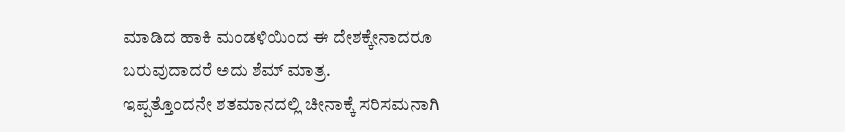ಮಾಡಿದ ಹಾಕಿ ಮಂಡಳಿಯಿಂದ ಈ ದೇಶಕ್ಕೇನಾದರೂ ಬರುವುದಾದರೆ ಅದು ಶೆಮ್ ಮಾತ್ರ.
ಇಪ್ಪತ್ತೊಂದನೇ ಶತಮಾನದಲ್ಲಿ ಚೀನಾಕ್ಕೆ ಸರಿಸಮನಾಗಿ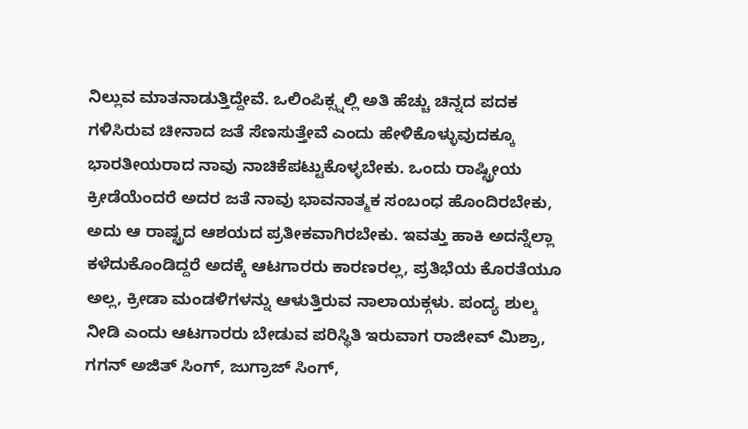ನಿಲ್ಲುವ ಮಾತನಾಡುತ್ತಿದ್ದೇವೆ. ಒಲಿಂಪಿಕ್ಸ್ನಲ್ಲಿ ಅತಿ ಹೆಚ್ಚು ಚಿನ್ನದ ಪದಕ ಗಳಿಸಿರುವ ಚೀನಾದ ಜತೆ ಸೆಣಸುತ್ತೇವೆ ಎಂದು ಹೇಳಿಕೊಳ್ಳುವುದಕ್ಕೂ ಭಾರತೀಯರಾದ ನಾವು ನಾಚಿಕೆಪಟ್ಟುಕೊಳ್ಳಬೇಕು. ಒಂದು ರಾಷ್ಟ್ರೀಯ ಕ್ರೀಡೆಯೆಂದರೆ ಅದರ ಜತೆ ನಾವು ಭಾವನಾತ್ಮಕ ಸಂಬಂಧ ಹೊಂದಿರಬೇಕು, ಅದು ಆ ರಾಷ್ಟ್ರದ ಆಶಯದ ಪ್ರತೀಕವಾಗಿರಬೇಕು. ಇವತ್ತು ಹಾಕಿ ಅದನ್ನೆಲ್ಲಾ ಕಳೆದುಕೊಂಡಿದ್ದರೆ ಅದಕ್ಕೆ ಆಟಗಾರರು ಕಾರಣರಲ್ಲ, ಪ್ರತಿಭೆಯ ಕೊರತೆಯೂ ಅಲ್ಲ, ಕ್ರೀಡಾ ಮಂಡಳಿಗಳನ್ನು ಆಳುತ್ತಿರುವ ನಾಲಾಯಕ್ಗಳು. ಪಂದ್ಯ ಶುಲ್ಕ ನೀಡಿ ಎಂದು ಆಟಗಾರರು ಬೇಡುವ ಪರಿಸ್ಥಿತಿ ಇರುವಾಗ ರಾಜೀವ್ ಮಿಶ್ರಾ, ಗಗನ್ ಅಜಿತ್ ಸಿಂಗ್, ಜುಗ್ರಾಜ್ ಸಿಂಗ್,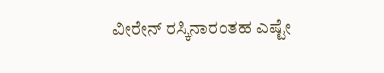ವೀರೇನ್ ರಸ್ಕಿನಾರಂತಹ ಎಷ್ಟೇ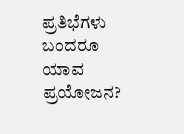ಪ್ರತಿಭೆಗಳು ಬಂದರೂ ಯಾವ ಪ್ರಯೋಜನ?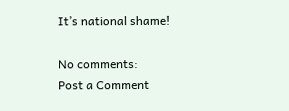It’s national shame!

No comments:
Post a Comment